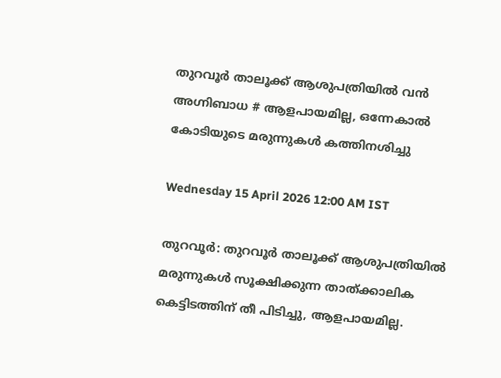തുറവൂർ താലൂക്ക് ആശുപത്രിയിൽ വൻ അഗ്നിബാധ # ആളപായമില്ല, ഒന്നേകാൽ കോടിയുടെ മരുന്നുകൾ കത്തിനശിച്ചു

Wednesday 15 April 2026 12:00 AM IST

തുറവൂർ: തുറവൂർ താലൂക്ക് ആശുപത്രിയിൽ മരുന്നുകൾ സൂക്ഷിക്കുന്ന താത്ക്കാലിക കെട്ടിടത്തിന് തീ പിടിച്ചു, ആളപായമില്ല.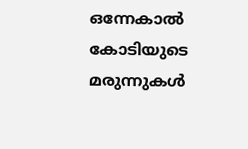ഒന്നേകാൽ കോടിയുടെ മരുന്നുകൾ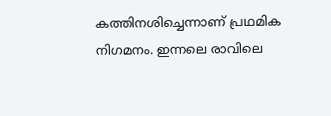കത്തിനശിച്ചെന്നാണ് പ്രഥമിക നിഗമനം. ഇന്നലെ രാവിലെ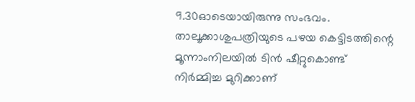9.30ഓടെയായിരുന്നു സംഭവം. താലൂക്കാശുപത്രിയുടെ പഴയ കെട്ടിടത്തിന്റെ മൂന്നാംനിലയിൽ ടിൻ ഷീറ്റുകൊണ്ട് നിർമ്മിച്ച മുറിക്കാണ്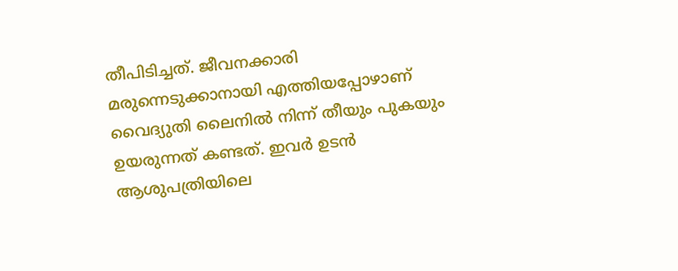തീപിടിച്ചത്. ജീവനക്കാരി മരുന്നെടുക്കാനായി എത്തിയപ്പോഴാണ് വൈദ്യുതി ലൈനിൽ നിന്ന് തീയും പുകയും ഉയരുന്നത് കണ്ടത്. ഇവർ ഉടൻ ആശുപത്രിയിലെ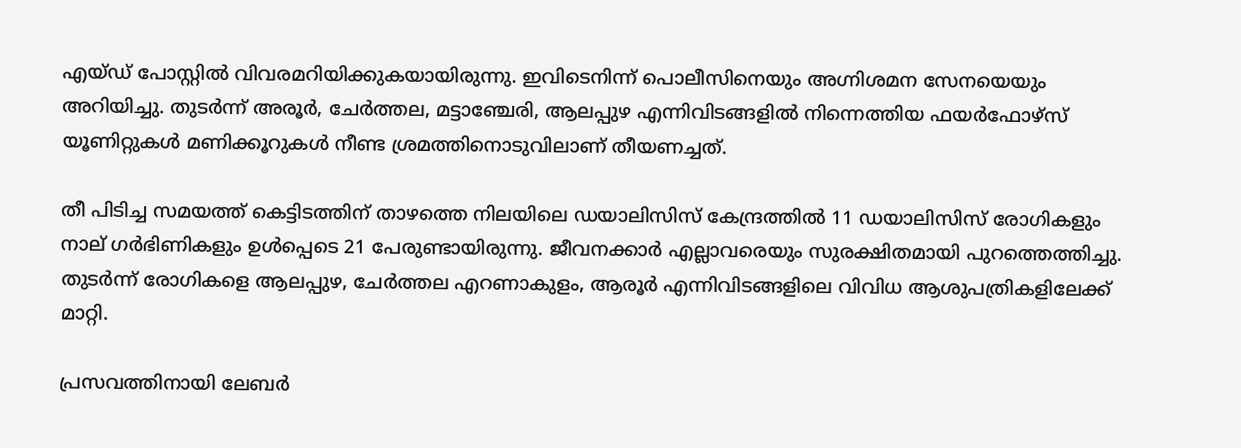എയ്ഡ് പോസ്റ്റിൽ വിവരമറിയിക്കുകയായിരുന്നു. ഇവിടെനിന്ന് പൊലീസിനെയും അഗ്നിശമന സേനയെയും അറിയിച്ചു. തുടർന്ന് അരൂർ, ചേർത്തല, മട്ടാഞ്ചേരി, ആലപ്പുഴ എന്നിവിടങ്ങളിൽ നിന്നെത്തിയ ഫയർഫോഴ്സ് യൂണിറ്റുകൾ മണിക്കൂറുകൾ നീണ്ട ശ്രമത്തിനൊടുവിലാണ് തീയണച്ചത്.

തീ പിടിച്ച സമയത്ത് കെട്ടിടത്തിന് താഴത്തെ നിലയിലെ ഡയാലിസിസ് കേന്ദ്രത്തിൽ 11 ഡയാലിസിസ് രോഗികളും നാല് ഗർഭിണികളും ഉൾപ്പെടെ 21 പേരുണ്ടായിരുന്നു. ജീവനക്കാർ എല്ലാവരെയും സുരക്ഷിതമായി പുറത്തെത്തിച്ചു. തുടർന്ന് രോഗികളെ ആലപ്പുഴ, ചേർത്തല എറണാകുളം, ആരൂർ എന്നിവിടങ്ങളിലെ വിവിധ ആശുപത്രികളിലേക്ക് മാറ്റി.

പ്രസവത്തിനായി ലേബർ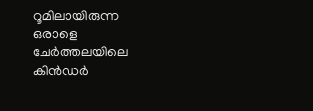റൂമിലായിരുന്ന ഒരാളെ ചേർത്തലയിലെ കിൻഡർ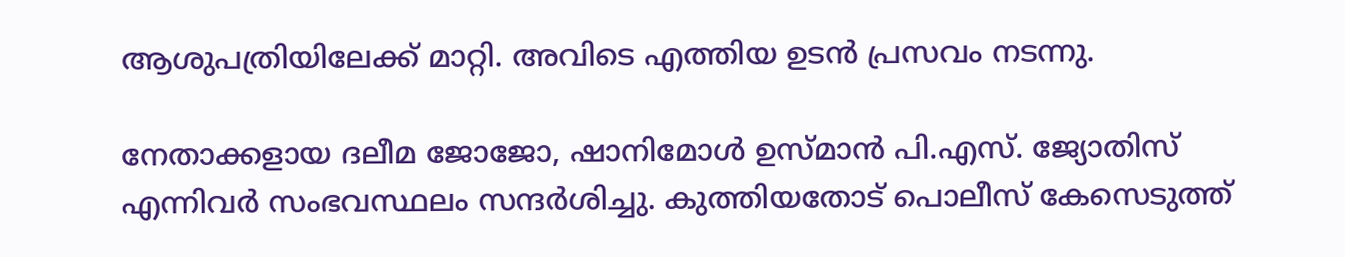ആശുപത്രിയിലേക്ക് മാറ്റി. അവിടെ എത്തിയ ഉടൻ പ്രസവം ന‌ടന്നു.

നേതാക്കളായ ദലീമ ജോജോ, ഷാനിമോൾ ഉസ്മാൻ പി.എസ്. ജ്യോതിസ് എന്നിവർ സംഭവസ്ഥലം സന്ദർശിച്ചു. കുത്തിയതോട് പൊലീസ് കേസെടുത്ത്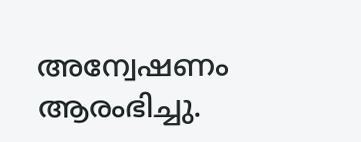അന്വേഷണം ആരംഭിച്ചു.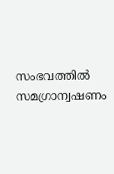സംഭവത്തിൽ സമഗ്രാന്വഷണം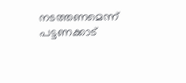നടത്തണമെന്ന് പട്ടണക്കാട്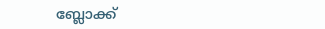ബ്ലോക്ക്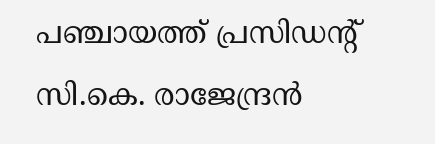പഞ്ചായത്ത് പ്രസിഡന്റ് സി.കെ. രാജേന്ദ്രൻ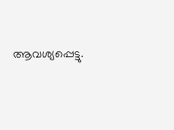ആവശ്യപ്പെട്ടു.